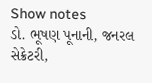Show notes
ડો. ભૂષણ પૂનાની, જનરલ સેક્રેટરી,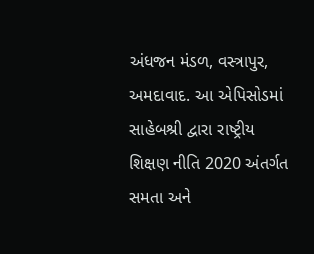અંધજન મંડળ, વસ્ત્રાપુર, અમદાવાદ. આ એપિસોડમાં સાહેબશ્રી દ્વારા રાષ્ટ્રીય શિક્ષણ નીતિ 2020 અંતર્ગત સમતા અને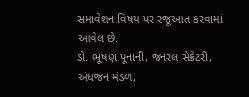સમાવેશન વિષય પર રજૂઆત કરવામાં આવેલ છે.
ડો. ભૂષણ પૂનાની, જનરલ સેક્રેટરી, અંધજન મંડળ,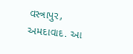વસ્ત્રાપુર, અમદાવાદ. આ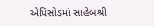એપિસોડમાં સાહેબશ્રી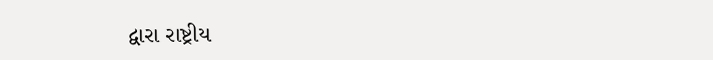દ્વારા રાષ્ટ્રીય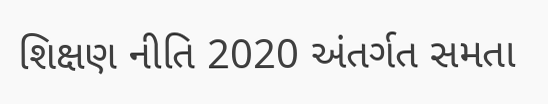શિક્ષણ નીતિ 2020 અંતર્ગત સમતા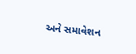અને સમાવેશન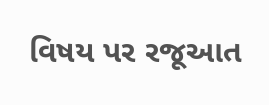વિષય પર રજૂઆત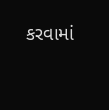કરવામાં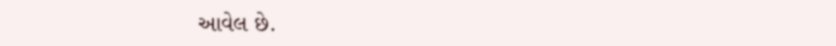આવેલ છે.